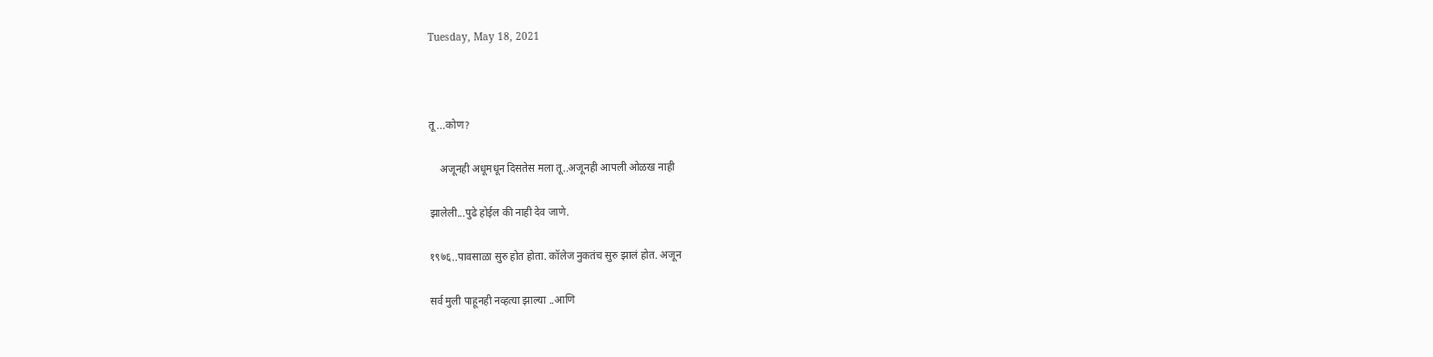Tuesday, May 18, 2021



तू ...कोण?

    अजूनही अधूमधून दिसतेस मला तू..अजूनही आपली ओळख नाही

झालेली...पुढे होईल की नाही देव जाणे.

१९७६..पावसाळा सुरु होत होता. कॉलेज नुकतंच सुरु झालं होत. अजून

सर्व मुली पाहूनही नव्हत्या झाल्या ..आणि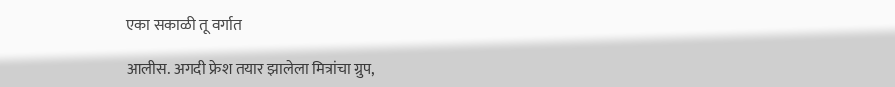एका सकाळी तू वर्गात

आलीस. अगदी फ्रेश तयार झालेला मित्रांचा ग्रुप,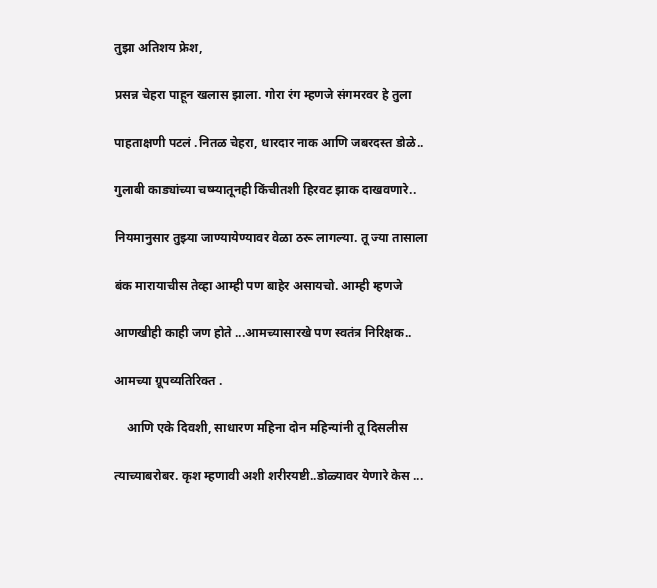तुझा अतिशय फ्रेश,

प्रसन्न चेहरा पाहून खलास झाला. गोरा रंग म्हणजे संगमरवर हे तुला

पाहताक्षणी पटलं .नितळ चेहरा, धारदार नाक आणि जबरदस्त डोळे..

गुलाबी काड्यांच्या चष्म्यातूनही किंचीतशी हिरवट झाक दाखवणारे..

नियमानुसार तुझ्या जाण्यायेण्यावर वेळा ठरू लागल्या. तू ज्या तासाला

बंक मारायाचीस तेव्हा आम्ही पण बाहेर असायचो. आम्ही म्हणजे

आणखीही काही जण होते ...आमच्यासारखे पण स्वतंत्र निरिक्षक..

आमच्या ग्रूपव्यतिरिक्त .

    आणि एके दिवशी, साधारण महिना दोन महिन्यांनी तू दिसलीस

त्याच्याबरोबर. कृश म्हणावी अशी शरीरयष्टी..डोळ्यावर येणारे केस ...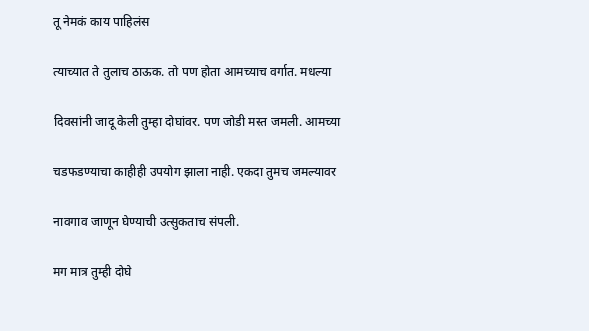तू नेमकं काय पाहिलंस

त्याच्यात ते तुलाच ठाऊक. तो पण होता आमच्याच वर्गात. मधल्या

दिवसांनी जादू केली तुम्हा दोघांवर. पण जोडी मस्त जमली. आमच्या

चडफडण्याचा काहीही उपयोग झाला नाही. एकदा तुमच जमल्यावर

नावगाव जाणून घेण्याची उत्सुकताच संपली.

मग मात्र तुम्ही दोघे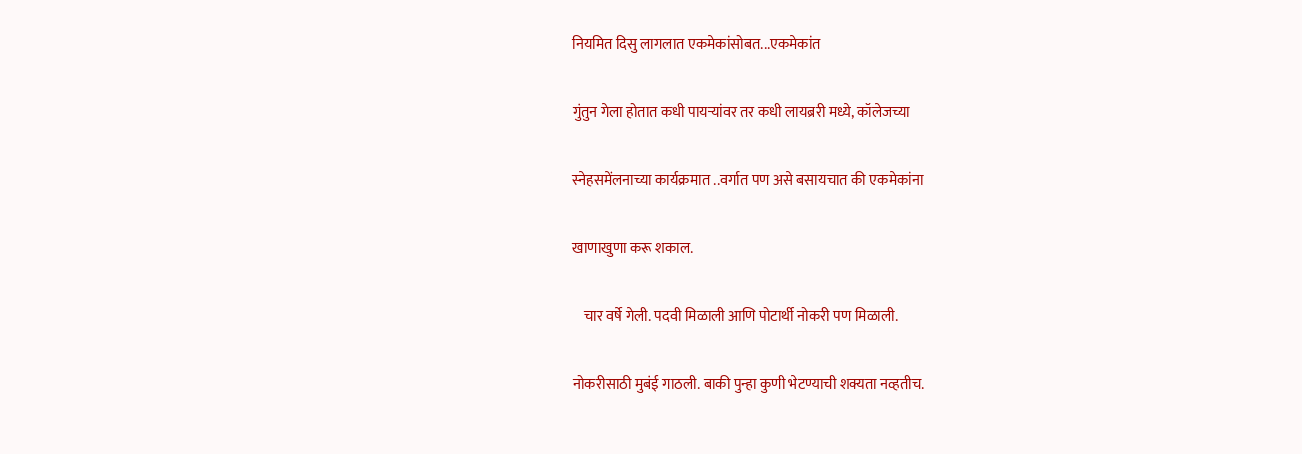नियमित दिसु लागलात एकमेकांसोबत...एकमेकांत

गुंतुन गेला होतात कधी पायऱ्यांवर तर कधी लायब्ररी मध्ये, कॉलेजच्या

स्नेहसमेंलनाच्या कार्यक्रमात ..वर्गात पण असे बसायचात की एकमेकांना

खाणाखुणा करू शकाल.

    चार वर्षे गेली. पदवी मिळाली आणि पोटार्थी नोकरी पण मिळाली.

नोकरीसाठी मुबंई गाठली. बाकी पुन्हा कुणी भेटण्याची शक्यता नव्हतीच.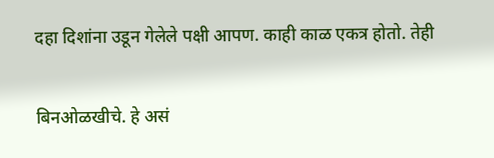दहा दिशांना उडून गेलेले पक्षी आपण. काही काळ एकत्र होतो. तेही

बिनओळखीचे. हे असं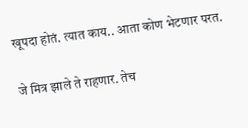खूपदा होतं. त्यात काय.. आता कोण भेटणार परत.

जे मित्र झाले ते राहणार. तेच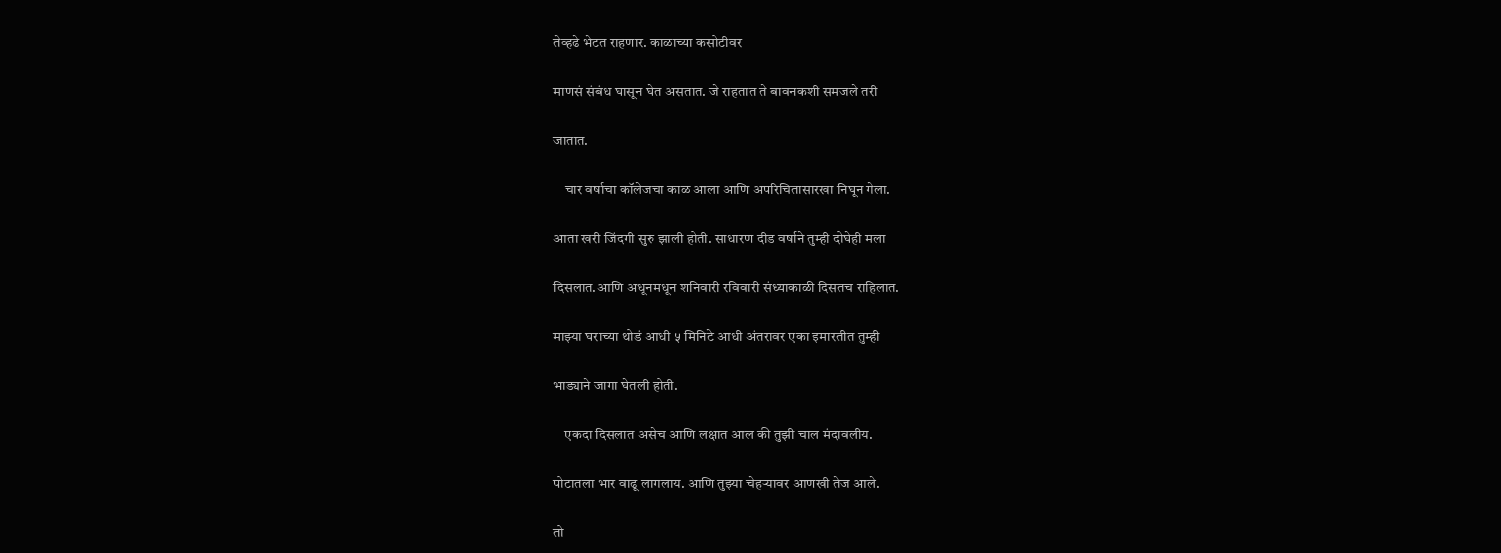तेव्हढे भेटत राहणार. काळाच्या कसोटीवर

माणसं संबंध घासून घेत असतात. जे राहतात ते बावनकशी समजले तरी

जातात.

    चार वर्षाचा कॉलेजचा काळ आला आणि अपरिचितासारखा निघून गेला.

आता खरी जिंदगी सुरु झाली होती. साधारण दीड वर्षाने तुम्ही दोघेही मला

दिसलात.आणि अधूनमधून शनिवारी रविवारी संध्याकाळी दिसतच राहिलात.

माझ्या घराच्या थोडं आधी ५ मिनिटे आधी अंतरावर एका इमारतीत तुम्ही

भाड्याने जागा घेतली होती.

    एकदा दिसलात असेच आणि लक्षात आल की तुझी चाल मंदावलीय.

पोटातला भार वाढू लागलाय. आणि तुझ्या चेहऱ्यावर आणखी तेज आले.

तो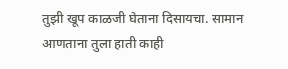तुझी खूप काळजी घेताना दिसायचा. सामान आणताना तुला हाती काही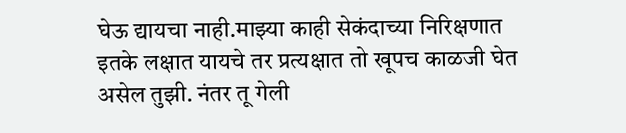घेऊ द्यायचा नाही.माझ्या काही सेकंदाच्या निरिक्षणात इतके लक्षात यायचे तर प्रत्यक्षात तो खूपच काळजी घेत असेल तुझी. नंतर तू गेली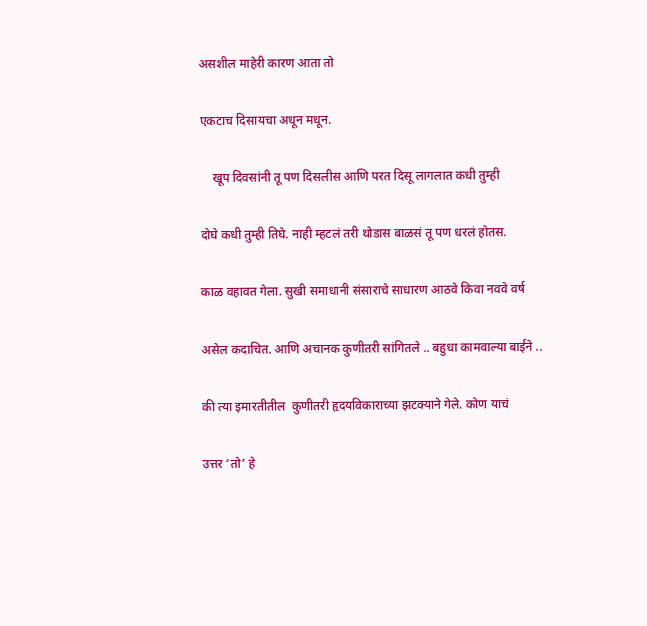असशील माहेरी कारण आता तो

एकटाच दिसायचा अधून मधून.

    खूप दिवसांनी तू पण दिसलीस आणि परत दिसू लागलात कधी तुम्ही

दोघे कधी तुम्ही तिघे. नाही म्हटलं तरी थोडास बाळसं तू पण धरलं होतस.

काळ वहावत गेला. सुखी समाधानी संसाराचे साधारण आठवे किवा नववे वर्ष

असेल कदाचित. आणि अचानक कुणीतरी सांगितले .. बहुधा कामवाल्या बाईने ..

की त्या इमारतीतील  कुणीतरी हृदयविकाराच्या झटक्याने गेले. कोण याचं

उत्तर ‘तो’ हे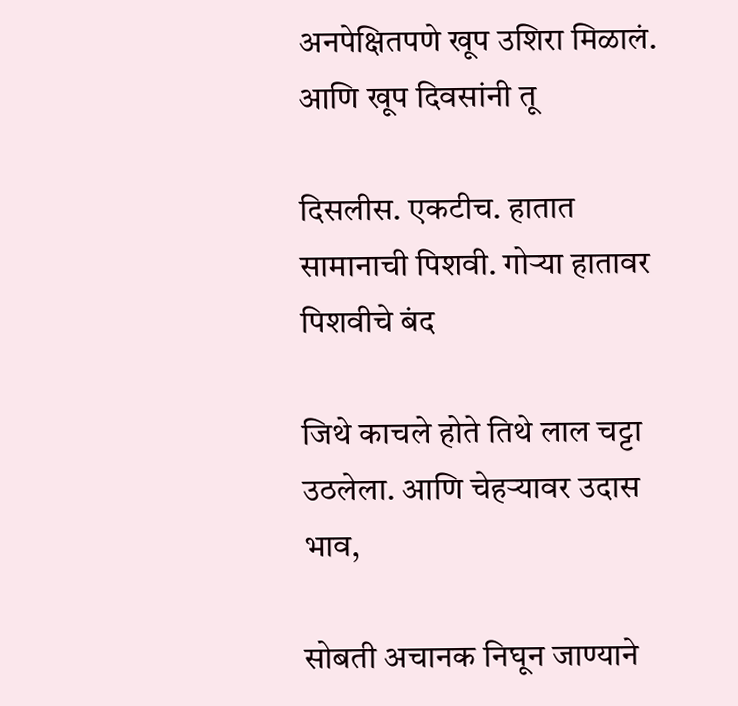अनपेक्षितपणे खूप उशिरा मिळालं. आणि खूप दिवसांनी तू

दिसलीस. एकटीच. हातात सामानाची पिशवी. गोऱ्या हातावर पिशवीचे बंद

जिथे काचले होते तिथे लाल चट्टा उठलेला. आणि चेहऱ्यावर उदास भाव,

सोबती अचानक निघून जाण्याने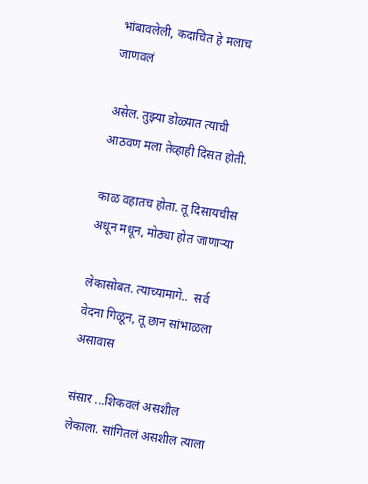भांबावलेली, कदाचित हे मलाच जाणवलं

असेल. तुझ्या डोळ्यात त्याची आठवण मला तेव्हाही दिसत होती.

काळ वहातच होता. तू दिसायचीस अधून मधून, मोठ्या होत जाणाऱ्या

लेकासोबत. त्याच्यामागे..  सर्व वेदना गिळून, तू छान सांभाळला असावास

संसार ...शिकवलं असशील लेकाला. सांगितलं असशील त्याला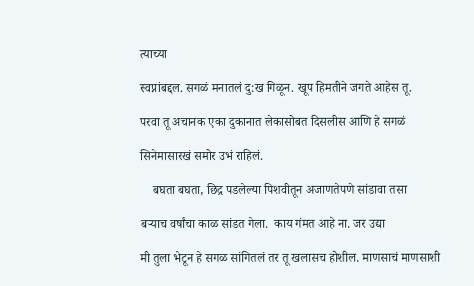त्याच्या

स्वप्नांबद्दल. सगळं मनातलं दु:ख गिळून. खूप हिमतीने जगते आहेस तू.

परवा तू अचानक एका दुकानात लेकासोबत दिसलीस आणि हे सगळं

सिनेमासारखं समोर उभं राहिलं.

    बघता बघता, छिद्र पडलेल्या पिशवीतून अजाणतेपणे सांडावा तसा

बर्‍याच वर्षांचा काळ सांडत गेला.  काय गंमत आहे ना. जर उद्या

मी तुला भेटून हे सगळ सांगितलं तर तू खलासच होशील. माणसाचं माणसाशी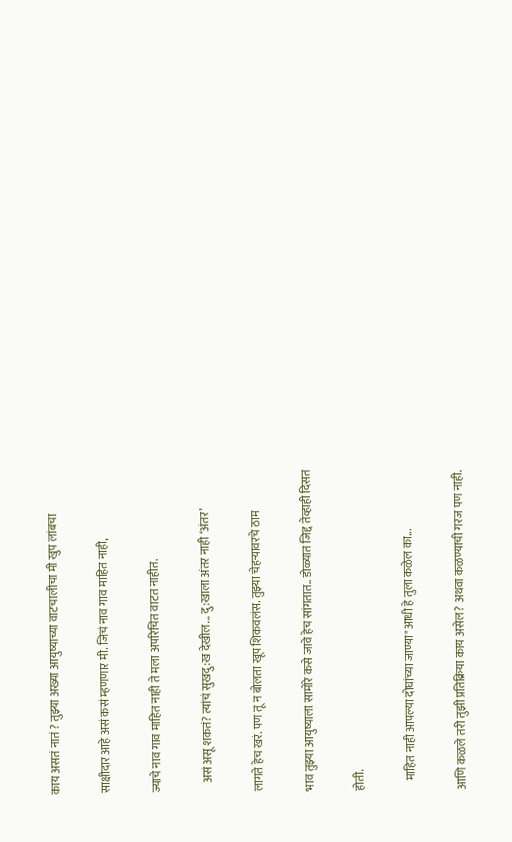काय असतं नातं ? तुझ्या अख्या आयुष्याच्या वाटचालीचा मी खुप लांबचा

साक्षीदार आहे असं कसं म्हणणार मी. जिचं नाव गाव माहित नाही,

ज्याचे नाव गाव माहित नाही ते मला अपरिचित वाटत नाहीत.

    असं असू शकतं? त्यांचं सुखदु:ख देखील... दु:खाला अंतर नाही ‘अंतर’

लागते हेच खरं. पण तू न बोलता खूप शिकवलंस. तुझ्या चेहऱ्यावरचे ठाम

भाव तुझ्या आयुष्याला सामोरे कसे जावे हेच सांगतात.. डोळ्यात जिद्द तेव्हाही दिसत

होती.

    माहित नाही आपल्या दोघांच्या जाण्या"आधी हे तुला कळेल का...

आणि कळले तरी तुझी प्रतिक्रिया काय असेल? अथवा कळण्याची गरज पण नाही.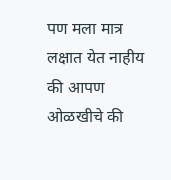पण मला मात्र लक्षात येत नाहीय की आपण ओळखीचे की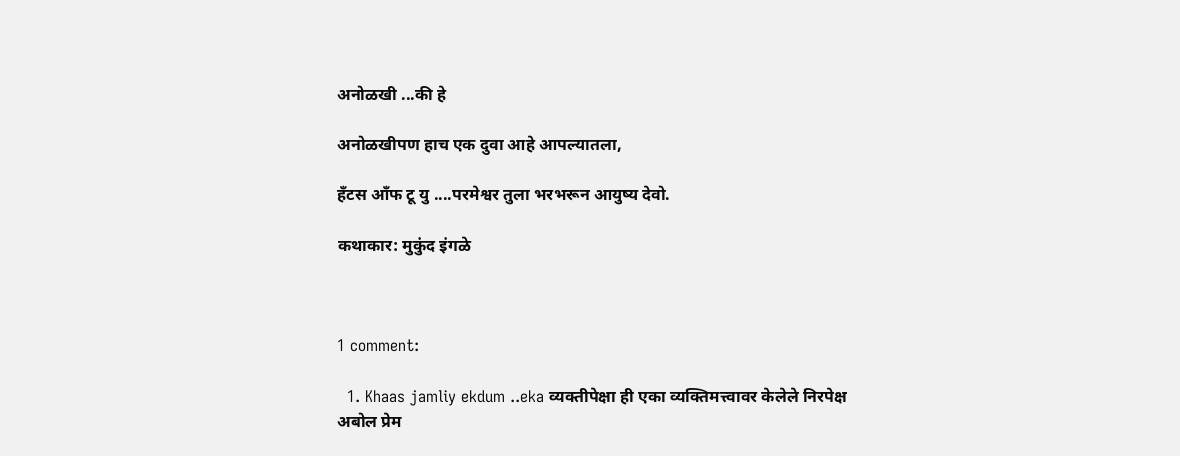अनोळखी ...की हे

अनोळखीपण हाच एक दुवा आहे आपल्यातला,

हँटस आँफ टू यु ....परमेश्वर तुला भरभरून आयुष्य देवो.

कथाकार: मुकुंद इंगळे



1 comment:

  1. Khaas jamliy ekdum ..eka व्यक्तीपेक्षा ही एका व्यक्तिमत्त्वावर केलेले निरपेक्ष अबोल प्रेम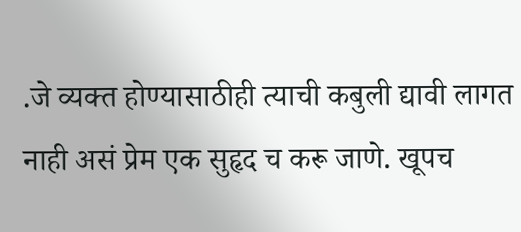.जे व्यक्त होण्यासाठीही त्याची कबुली द्यावी लागत नाही असं प्रेम एक सुहृद च करू जाणे. खूपच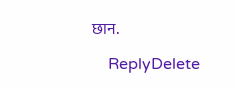छान.

    ReplyDelete